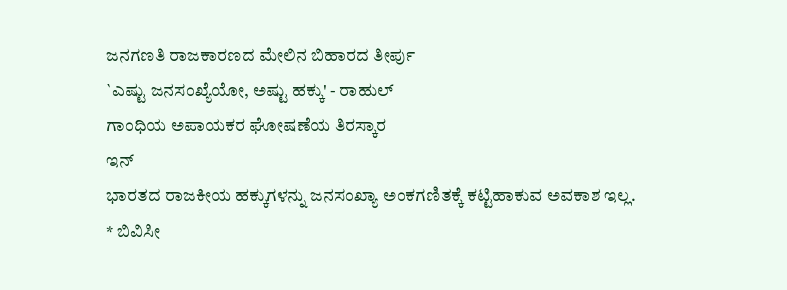ಜನಗಣತಿ ರಾಜಕಾರಣದ ಮೇಲಿನ ಬಿಹಾರದ ತೀರ್ಪು
`ಎಷ್ಟು ಜನಸಂಖ್ಯೆಯೋ, ಅಷ್ಟು ಹಕ್ಕು' - ರಾಹುಲ್
ಗಾಂಧಿಯ ಅಪಾಯಕರ ಘೋಷಣೆಯ ತಿರಸ್ಕಾರ
ಇನ್
ಭಾರತದ ರಾಜಕೀಯ ಹಕ್ಕುಗಳನ್ನು ಜನಸಂಖ್ಯಾ ಅಂಕಗಣಿತಕ್ಕೆ ಕಟ್ಟಿಹಾಕುವ ಅವಕಾಶ ಇಲ್ಲ.
* ಬಿವಿಸೀ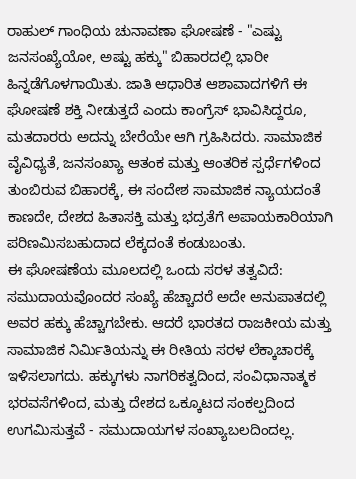ರಾಹುಲ್ ಗಾಂಧಿಯ ಚುನಾವಣಾ ಘೋಷಣೆ - "ಎಷ್ಟು ಜನಸಂಖ್ಯೆಯೋ, ಅಷ್ಟು ಹಕ್ಕು" ಬಿಹಾರದಲ್ಲಿ ಭಾರೀ ಹಿನ್ನಡೆಗೊಳಗಾಯಿತು. ಜಾತಿ ಆಧಾರಿತ ಆಶಾವಾದಗಳಿಗೆ ಈ ಘೋಷಣೆ ಶಕ್ತಿ ನೀಡುತ್ತದೆ ಎಂದು ಕಾಂಗ್ರೆಸ್ ಭಾವಿಸಿದ್ದರೂ, ಮತದಾರರು ಅದನ್ನು ಬೇರೆಯೇ ಆಗಿ ಗ್ರಹಿಸಿದರು. ಸಾಮಾಜಿಕ ವೈವಿಧ್ಯತೆ, ಜನಸಂಖ್ಯಾ ಆತಂಕ ಮತ್ತು ಆಂತರಿಕ ಸ್ಪರ್ಧೆಗಳಿಂದ ತುಂಬಿರುವ ಬಿಹಾರಕ್ಕೆ, ಈ ಸಂದೇಶ ಸಾಮಾಜಿಕ ನ್ಯಾಯದಂತೆ ಕಾಣದೇ, ದೇಶದ ಹಿತಾಸಕ್ತಿ ಮತ್ತು ಭದ್ರತೆಗೆ ಅಪಾಯಕಾರಿಯಾಗಿ ಪರಿಣಮಿಸಬಹುದಾದ ಲೆಕ್ಕದಂತೆ ಕಂಡುಬಂತು.
ಈ ಘೋಷಣೆಯ ಮೂಲದಲ್ಲಿ ಒಂದು ಸರಳ ತತ್ವವಿದೆ: ಸಮುದಾಯವೊಂದರ ಸಂಖ್ಯೆ ಹೆಚ್ಚಾದರೆ ಅದೇ ಅನುಪಾತದಲ್ಲಿ ಅವರ ಹಕ್ಕು ಹೆಚ್ಚಾಗಬೇಕು. ಆದರೆ ಭಾರತದ ರಾಜಕೀಯ ಮತ್ತು ಸಾಮಾಜಿಕ ನಿರ್ಮಿತಿಯನ್ನು ಈ ರೀತಿಯ ಸರಳ ಲೆಕ್ಕಾಚಾರಕ್ಕೆ ಇಳಿಸಲಾಗದು. ಹಕ್ಕುಗಳು ನಾಗರಿಕತ್ವದಿಂದ, ಸಂವಿಧಾನಾತ್ಮಕ ಭರವಸೆಗಳಿಂದ, ಮತ್ತು ದೇಶದ ಒಕ್ಕೂಟದ ಸಂಕಲ್ಪದಿಂದ ಉಗಮಿಸುತ್ತವೆ - ಸಮುದಾಯಗಳ ಸಂಖ್ಯಾಬಲದಿಂದಲ್ಲ.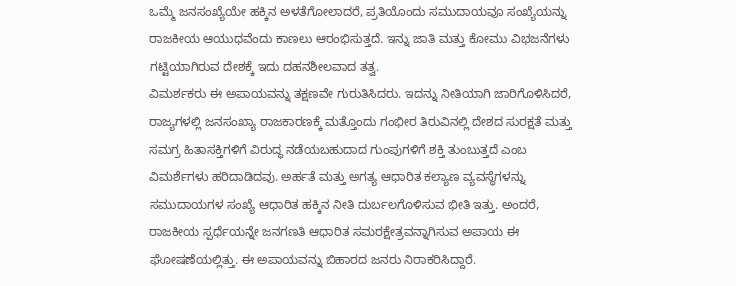ಒಮ್ಮೆ ಜನಸಂಖ್ಯೆಯೇ ಹಕ್ಕಿನ ಅಳತೆಗೋಲಾದರೆ, ಪ್ರತಿಯೊಂದು ಸಮುದಾಯವೂ ಸಂಖ್ಯೆಯನ್ನು ರಾಜಕೀಯ ಆಯುಧವೆಂದು ಕಾಣಲು ಆರಂಭಿಸುತ್ತದೆ. ಇನ್ನು ಜಾತಿ ಮತ್ತು ಕೋಮು ವಿಭಜನೆಗಳು ಗಟ್ಟಿಯಾಗಿರುವ ದೇಶಕ್ಕೆ ಇದು ದಹನಶೀಲವಾದ ತತ್ವ.
ವಿಮರ್ಶಕರು ಈ ಅಪಾಯವನ್ನು ತಕ್ಷಣವೇ ಗುರುತಿಸಿದರು. ಇದನ್ನು ನೀತಿಯಾಗಿ ಜಾರಿಗೊಳಿಸಿದರೆ, ರಾಜ್ಯಗಳಲ್ಲಿ ಜನಸಂಖ್ಯಾ ರಾಜಕಾರಣಕ್ಕೆ ಮತ್ತೊಂದು ಗಂಭೀರ ತಿರುವಿನಲ್ಲಿ ದೇಶದ ಸುರಕ್ಷತೆ ಮತ್ತು ಸಮಗ್ರ ಹಿತಾಸಕ್ತಿಗಳಿಗೆ ವಿರುದ್ಧ ನಡೆಯಬಹುದಾದ ಗುಂಪುಗಳಿಗೆ ಶಕ್ತಿ ತುಂಬುತ್ತದೆ ಎಂಬ ವಿಮರ್ಶೆಗಳು ಹರಿದಾಡಿದವು. ಅರ್ಹತೆ ಮತ್ತು ಅಗತ್ಯ ಆಧಾರಿತ ಕಲ್ಯಾಣ ವ್ಯವಸ್ಥೆಗಳನ್ನು ಸಮುದಾಯಗಳ ಸಂಖ್ಯೆ ಆಧಾರಿತ ಹಕ್ಕಿನ ನೀತಿ ದುರ್ಬಲಗೊಳಿಸುವ ಭೀತಿ ಇತ್ತು. ಅಂದರೆ, ರಾಜಕೀಯ ಸ್ಪರ್ಧೆಯನ್ನೇ ಜನಗಣತಿ ಆಧಾರಿತ ಸಮರಕ್ಷೇತ್ರವನ್ನಾಗಿಸುವ ಅಪಾಯ ಈ ಘೋಷಣೆಯಲ್ಲಿತ್ತು. ಈ ಅಪಾಯವನ್ನು ಬಿಹಾರದ ಜನರು ನಿರಾಕರಿಸಿದ್ದಾರೆ.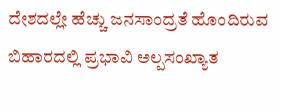ದೇಶದಲ್ಲೇ ಹೆಚ್ಚು ಜನಸಾಂದ್ರತೆ ಹೊಂದಿರುವ ಬಿಹಾರದಲ್ಲಿ ಪ್ರಭಾವಿ ಅಲ್ಪಸಂಖ್ಯಾತ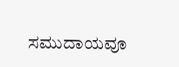ಸಮುದಾಯವೂ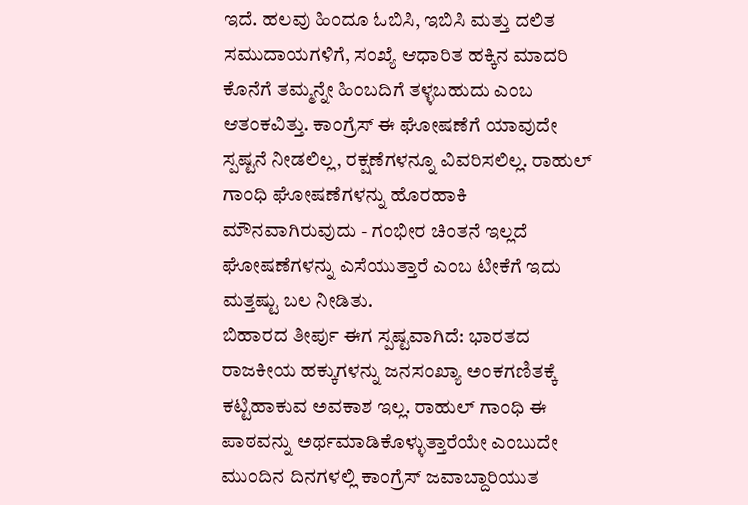ಇದೆ. ಹಲವು ಹಿಂದೂ ಓಬಿಸಿ, ಇಬಿಸಿ ಮತ್ತು ದಲಿತ ಸಮುದಾಯಗಳಿಗೆ, ಸಂಖ್ಯೆ ಆಧಾರಿತ ಹಕ್ಕಿನ ಮಾದರಿ ಕೊನೆಗೆ ತಮ್ಮನ್ನೇ ಹಿಂಬದಿಗೆ ತಳ್ಳಬಹುದು ಎಂಬ ಆತಂಕವಿತ್ತು. ಕಾಂಗ್ರೆಸ್ ಈ ಘೋಷಣೆಗೆ ಯಾವುದೇ ಸ್ಪಷ್ಟನೆ ನೀಡಲಿಲ್ಲ, ರಕ್ಷಣೆಗಳನ್ನೂ ವಿವರಿಸಲಿಲ್ಲ. ರಾಹುಲ್ ಗಾಂಧಿ ಘೋಷಣೆಗಳನ್ನು ಹೊರಹಾಕಿ ಮೌನವಾಗಿರುವುದು - ಗಂಭೀರ ಚಿಂತನೆ ಇಲ್ಲದೆ ಘೋಷಣೆಗಳನ್ನು ಎಸೆಯುತ್ತಾರೆ ಎಂಬ ಟೀಕೆಗೆ ಇದು ಮತ್ತಷ್ಟು ಬಲ ನೀಡಿತು.
ಬಿಹಾರದ ತೀರ್ಪು ಈಗ ಸ್ಪಷ್ಟವಾಗಿದೆ: ಭಾರತದ ರಾಜಕೀಯ ಹಕ್ಕುಗಳನ್ನು ಜನಸಂಖ್ಯಾ ಅಂಕಗಣಿತಕ್ಕೆ ಕಟ್ಟಿಹಾಕುವ ಅವಕಾಶ ಇಲ್ಲ. ರಾಹುಲ್ ಗಾಂಧಿ ಈ ಪಾಠವನ್ನು ಅರ್ಥಮಾಡಿಕೊಳ್ಳುತ್ತಾರೆಯೇ ಎಂಬುದೇ ಮುಂದಿನ ದಿನಗಳಲ್ಲಿ ಕಾಂಗ್ರೆಸ್ ಜವಾಬ್ದಾರಿಯುತ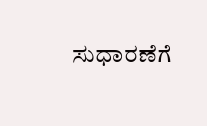ಸುಧಾರಣೆಗೆ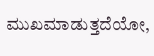ಮುಖಮಾಡುತ್ತದೆಯೋ,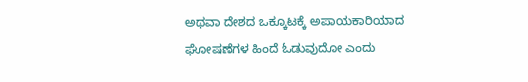ಅಥವಾ ದೇಶದ ಒಕ್ಕೂಟಕ್ಕೆ ಅಪಾಯಕಾರಿಯಾದ ಘೋಷಣೆಗಳ ಹಿಂದೆ ಓಡುವುದೋ ಎಂದು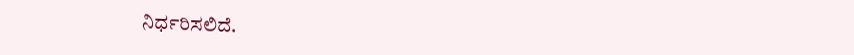ನಿರ್ಧರಿಸಲಿದೆ.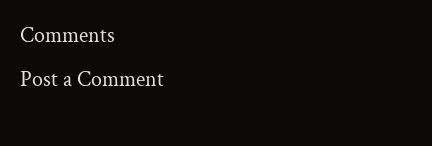Comments
Post a Comment